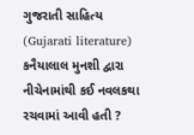ગુજરાતી સાહિત્ય (Gujarati literature) કનૈયાલાલ મુનશી દ્વારા નીચેનામાંથી કઈ નવલકથા રચવામાં આવી હતી ?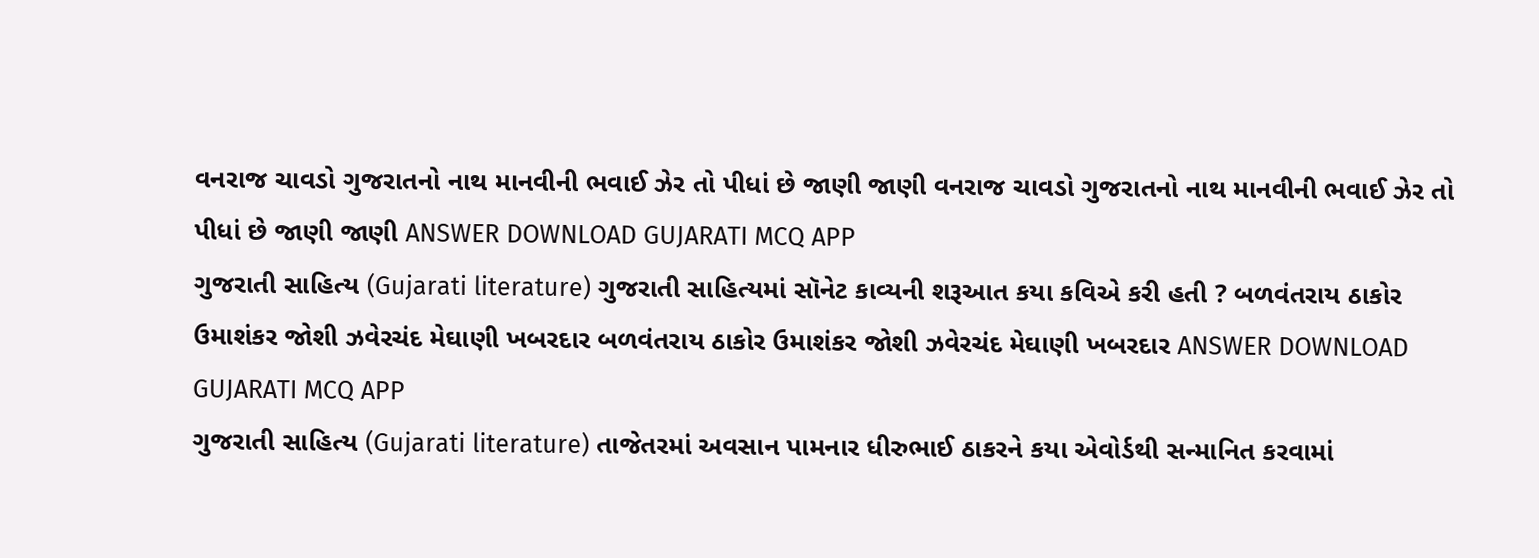વનરાજ ચાવડો ગુજરાતનો નાથ માનવીની ભવાઈ ઝેર તો પીધાં છે જાણી જાણી વનરાજ ચાવડો ગુજરાતનો નાથ માનવીની ભવાઈ ઝેર તો પીધાં છે જાણી જાણી ANSWER DOWNLOAD GUJARATI MCQ APP
ગુજરાતી સાહિત્ય (Gujarati literature) ગુજરાતી સાહિત્યમાં સૉનેટ કાવ્યની શરૂઆત કયા કવિએ કરી હતી ? બળવંતરાય ઠાકોર ઉમાશંકર જોશી ઝવેરચંદ મેઘાણી ખબરદાર બળવંતરાય ઠાકોર ઉમાશંકર જોશી ઝવેરચંદ મેઘાણી ખબરદાર ANSWER DOWNLOAD GUJARATI MCQ APP
ગુજરાતી સાહિત્ય (Gujarati literature) તાજેતરમાં અવસાન પામનાર ધીરુભાઈ ઠાકરને કયા એવોર્ડથી સન્માનિત કરવામાં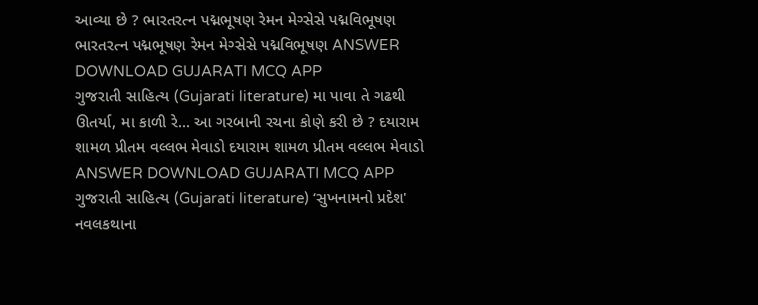આવ્યા છે ? ભારતરત્ન પદ્મભૂષણ રેમન મેગ્સેસે પદ્મવિભૂષણ ભારતરત્ન પદ્મભૂષણ રેમન મેગ્સેસે પદ્મવિભૂષણ ANSWER DOWNLOAD GUJARATI MCQ APP
ગુજરાતી સાહિત્ય (Gujarati literature) મા પાવા તે ગઢથી ઊતર્યા, મા કાળી રે... આ ગરબાની રચના કોણે કરી છે ? દયારામ શામળ પ્રીતમ વલ્લભ મેવાડો દયારામ શામળ પ્રીતમ વલ્લભ મેવાડો ANSWER DOWNLOAD GUJARATI MCQ APP
ગુજરાતી સાહિત્ય (Gujarati literature) ‘સુખનામનો પ્રદેશ' નવલકથાના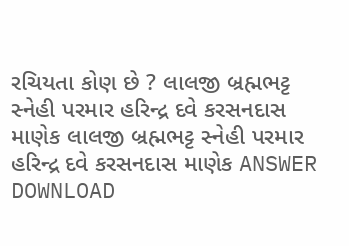રચિયતા કોણ છે ? લાલજી બ્રહ્મભટ્ટ સ્નેહી પરમાર હરિન્દ્ર દવે કરસનદાસ માણેક લાલજી બ્રહ્મભટ્ટ સ્નેહી પરમાર હરિન્દ્ર દવે કરસનદાસ માણેક ANSWER DOWNLOAD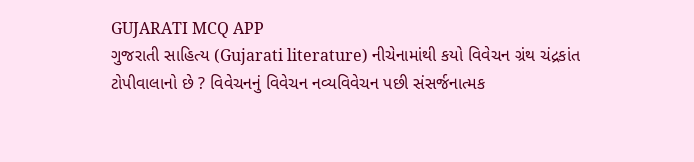GUJARATI MCQ APP
ગુજરાતી સાહિત્ય (Gujarati literature) નીચેનામાંથી કયો વિવેચન ગ્રંથ ચંદ્રકાંત ટોપીવાલાનો છે ? વિવેચનનું વિવેચન નવ્યવિવેચન પછી સંસર્જનાત્મક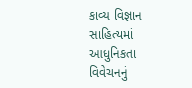કાવ્ય વિજ્ઞાન સાહિત્યમાં આધુનિકતા વિવેચનનું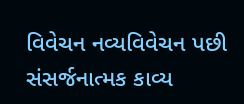વિવેચન નવ્યવિવેચન પછી સંસર્જનાત્મક કાવ્ય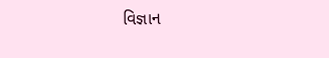વિજ્ઞાન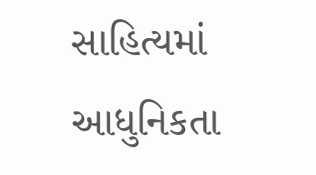સાહિત્યમાં આધુનિકતા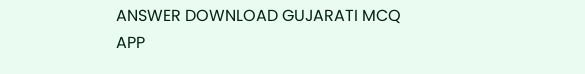ANSWER DOWNLOAD GUJARATI MCQ APP